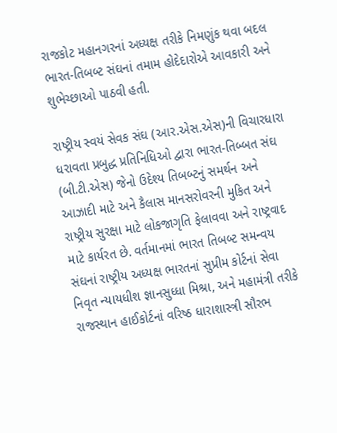રાજકોટ મહાનગરનાં અધ્યક્ષ તરીકે નિમણુંક થવા બદલ ભારત-તિબબ્ટ સંઘનાં તમામ હોદેદારોએ આવકારી અને શુભેચ્છાઓ પાઠવી હતી.

રાષ્ટ્રીય સ્વયં સેવક સંઘ (આર.એસ.એસ)ની વિચારધારા ધરાવતા પ્રબુદ્ધ પ્રતિનિધિઓ દ્વારા ભારત-તિબ્બત સંઘ (બી.ટી.એસ) જેનો ઉદેશ્ય તિબબ્ટનું સમર્થન અને આઝાદી માટે અને કૈલાસ માનસરોવરની મુકિત અને રાષ્ટ્રીય સુરક્ષા માટે લોકજાગૃતિ ફેલાવવા અને રાષ્ટ્રવાદ માટે કાર્યરત છે. વર્તમાનમાં ભારત તિબબ્ટ સમન્વય સંઘનાં રાષ્ટ્રીય અધ્યક્ષ ભારતનાં સુપ્રીમ કોર્ટનાં સેવા નિવૃત ન્યાયધીશ જ્ઞાનસુધ્ધા મિશ્રા, અને મહામંત્રી તરીકે રાજસ્થાન હાઈકોર્ટનાં વરિષ્ઠ ધારાશાસ્ત્રી સૌરભ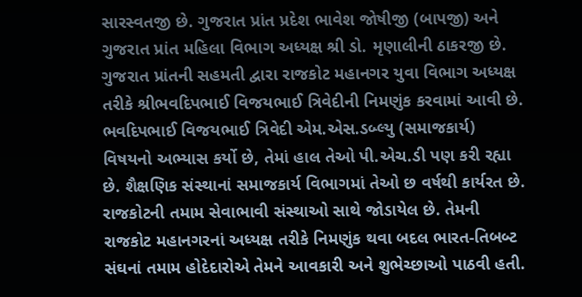સારસ્વતજી છે. ગુજરાત પ્રાંત પ્રદેશ ભાવેશ જોષીજી (બાપજી) અને ગુજરાત પ્રાંત મહિલા વિભાગ અધ્યક્ષ શ્રી ડો. મૃણાલીની ઠાકરજી છે. ગુજરાત પ્રાંતની સહમતી દ્વારા રાજકોટ મહાનગર યુવા વિભાગ અધ્યક્ષ તરીકે શ્રીભવદિપભાઈ વિજયભાઈ ત્રિવેદીની નિમણુંક કરવામાં આવી છે.  ભવદિપભાઈ વિજયભાઈ ત્રિવેદી એમ.એસ.ડબ્લ્યુ (સમાજકાર્ય) વિષયનો અભ્યાસ કર્યો છે, તેમાં હાલ તેઓ પી.એચ.ડી પણ કરી રહ્યા છે. શૈક્ષણિક સંસ્થાનાં સમાજકાર્ય વિભાગમાં તેઓ છ વર્ષથી કાર્યરત છે. રાજકોટની તમામ સેવાભાવી સંસ્થાઓ સાથે જોડાયેલ છે. તેમની રાજકોટ મહાનગરનાં અધ્યક્ષ તરીકે નિમણુંક થવા બદલ ભારત-તિબબ્ટ સંઘનાં તમામ હોદેદારોએ તેમને આવકારી અને શુભેચ્છાઓ પાઠવી હતી.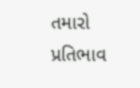તમારો પ્રતિભાવ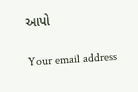આપો

Your email address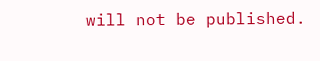will not be published.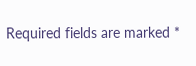Required fields are marked *